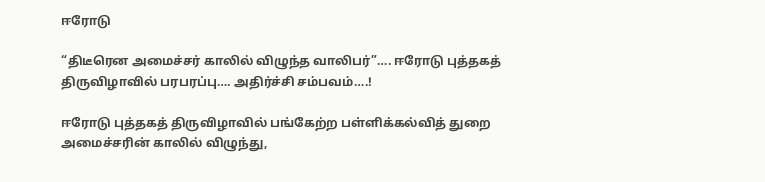ஈரோடு

“திடீரென அமைச்சர் காலில் விழுந்த வாலிபர்”…. ஈரோடு புத்தகத் திருவிழாவில் பரபரப்பு…. அதிர்ச்சி சம்பவம்….!

ஈரோடு புத்தகத் திருவிழாவில் பங்கேற்ற பள்ளிக்கல்வித் துறை அமைச்சரின் காலில் விழுந்து,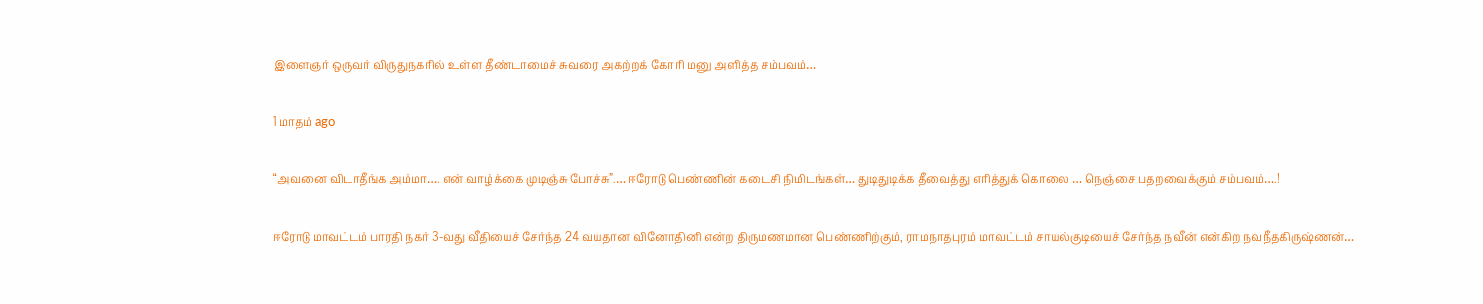இளைஞர் ஒருவர் விருதுநகரில் உள்ள தீண்டாமைச் சுவரை அகற்றக் கோரி மனு அளித்த சம்பவம்…

1 மாதம் ago

“அவனை விடாதீங்க அம்மா…. என் வாழ்க்கை முடிஞ்சு போச்சு”.… ஈரோடு பெண்ணின் கடைசி நிமிடங்கள்… துடிதுடிக்க தீவைத்து எரித்துக் கொலை … நெஞ்சை பதறவைக்கும் சம்பவம்….!

ஈரோடு மாவட்டம் பாரதி நகர் 3-வது வீதியைச் சேர்ந்த 24 வயதான வினோதினி என்ற திருமணமான பெண்ணிற்கும், ராமநாதபுரம் மாவட்டம் சாயல்குடியைச் சேர்ந்த நவீன் என்கிற நவநீதகிருஷ்ணன்…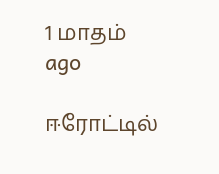1 மாதம் ago

ஈரோட்டில்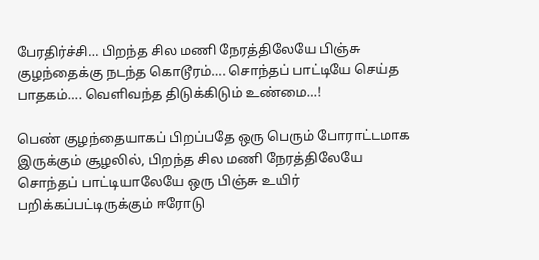பேரதிர்ச்சி… பிறந்த சில மணி நேரத்திலேயே பிஞ்சு குழந்தைக்கு நடந்த கொடூரம்…. சொந்தப் பாட்டியே செய்த பாதகம்…. வெளிவந்த திடுக்கிடும் உண்மை…!

பெண் குழந்தையாகப் பிறப்பதே ஒரு பெரும் போராட்டமாக இருக்கும் சூழலில், பிறந்த சில மணி நேரத்திலேயே சொந்தப் பாட்டியாலேயே ஒரு பிஞ்சு உயிர் பறிக்கப்பட்டிருக்கும் ஈரோடு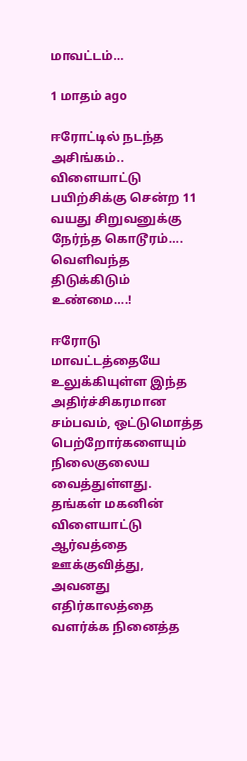மாவட்டம்…

1 மாதம் ago

ஈரோட்டில் நடந்த அசிங்கம்.. விளையாட்டு பயிற்சிக்கு சென்ற 11 வயது சிறுவனுக்கு நேர்ந்த கொடூரம்…. வெளிவந்த திடுக்கிடும் உண்மை….!

ஈரோடு மாவட்டத்தையே உலுக்கியுள்ள இந்த அதிர்ச்சிகரமான சம்பவம், ஒட்டுமொத்த பெற்றோர்களையும் நிலைகுலைய வைத்துள்ளது. தங்கள் மகனின் விளையாட்டு ஆர்வத்தை ஊக்குவித்து, அவனது எதிர்காலத்தை வளர்க்க நினைத்த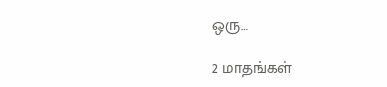ஒரு…

2 மாதங்கள்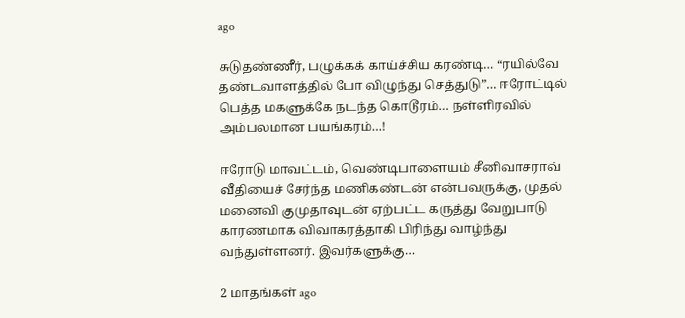ago

சுடுதண்ணீர், பழுக்கக் காய்ச்சிய கரண்டி… “ரயில்வே தண்டவாளத்தில் போ விழுந்து செத்துடு”… ஈரோட்டில் பெத்த மகளுக்கே நடந்த கொடூரம்… நள்ளிரவில் அம்பலமான பயங்கரம்…!

ஈரோடு மாவட்டம், வெண்டிபாளையம் சீனிவாசராவ் வீதியைச் சேர்ந்த மணிகண்டன் என்பவருக்கு, முதல் மனைவி குமுதாவுடன் ஏற்பட்ட கருத்து வேறுபாடு காரணமாக விவாகரத்தாகி பிரிந்து வாழ்ந்து வந்துள்ளனர். இவர்களுக்கு…

2 மாதங்கள் ago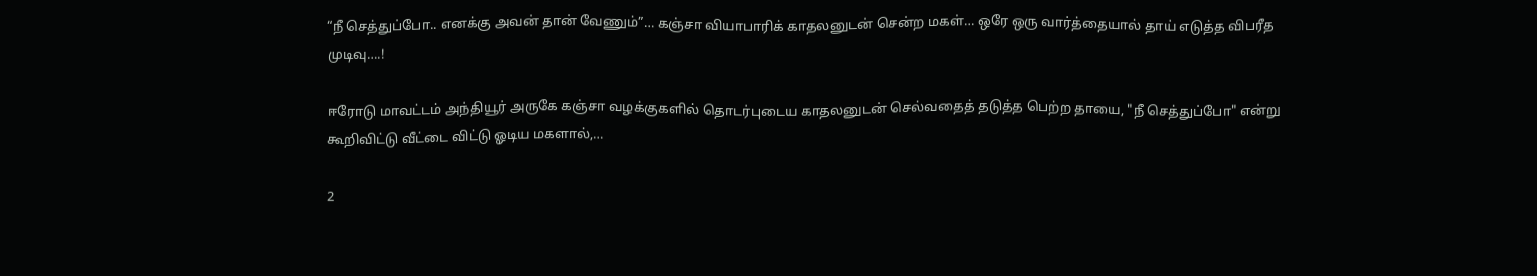“நீ செத்துப்போ.. எனக்கு அவன் தான் வேணும்”… கஞ்சா வியாபாரிக் காதலனுடன் சென்ற மகள்… ஒரே ஒரு வார்த்தையால் தாய் எடுத்த விபரீத முடிவு….!

ஈரோடு மாவட்டம் அந்தியூர் அருகே கஞ்சா வழக்குகளில் தொடர்புடைய காதலனுடன் செல்வதைத் தடுத்த பெற்ற தாயை, "நீ செத்துப்போ" என்று கூறிவிட்டு வீட்டை விட்டு ஓடிய மகளால்,…

2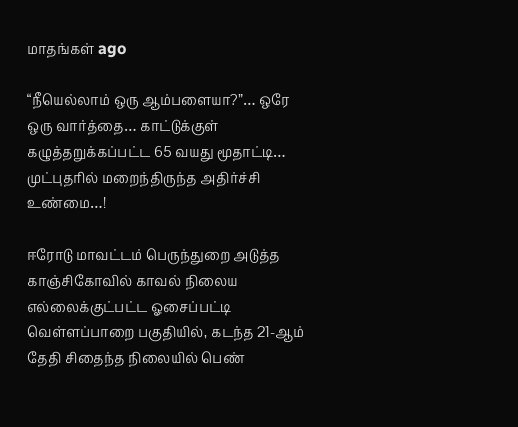மாதங்கள் ago

“நீயெல்லாம் ஒரு ஆம்பளையா?”… ஒரே ஒரு வார்த்தை… காட்டுக்குள் கழுத்தறுக்கப்பட்ட 65 வயது மூதாட்டி… முட்புதரில் மறைந்திருந்த அதிர்ச்சி உண்மை…!

ஈரோடு மாவட்டம் பெருந்துறை அடுத்த காஞ்சிகோவில் காவல் நிலைய எல்லைக்குட்பட்ட ஓசைப்பட்டி வெள்ளப்பாறை பகுதியில், கடந்த 21-ஆம் தேதி சிதைந்த நிலையில் பெண்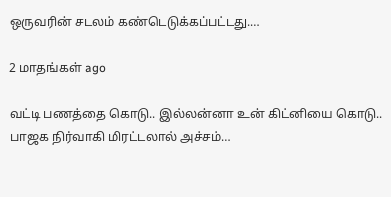ஒருவரின் சடலம் கண்டெடுக்கப்பட்டது.…

2 மாதங்கள் ago

வட்டி பணத்தை கொடு.. இல்லன்னா உன் கிட்னியை கொடு.. பாஜக நிர்வாகி மிரட்டலால் அச்சம்…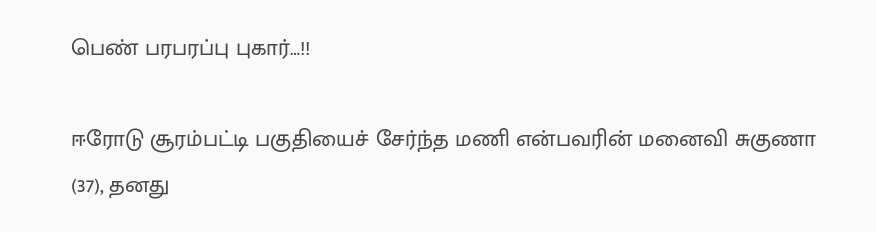பெண் பரபரப்பு புகார்…!!

ஈரோடு சூரம்பட்டி பகுதியைச் சேர்ந்த மணி என்பவரின் மனைவி சுகுணா (37), தனது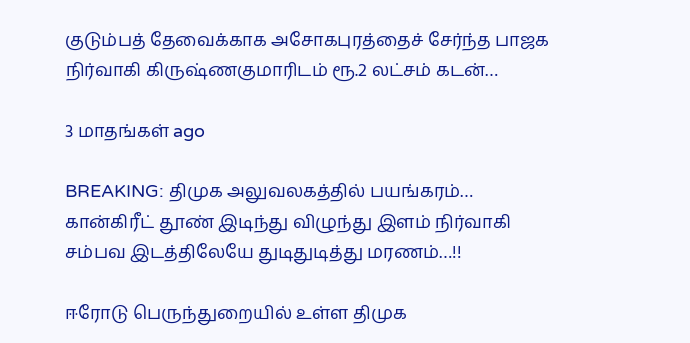குடும்பத் தேவைக்காக அசோகபுரத்தைச் சேர்ந்த பாஜக நிர்வாகி கிருஷ்ணகுமாரிடம் ரூ.2 லட்சம் கடன்…

3 மாதங்கள் ago

BREAKING: திமுக அலுவலகத்தில் பயங்கரம்… கான்கிரீட் தூண் இடிந்து விழுந்து இளம் நிர்வாகி சம்பவ இடத்திலேயே துடிதுடித்து மரணம்…!!

ஈரோடு பெருந்துறையில் உள்ள திமுக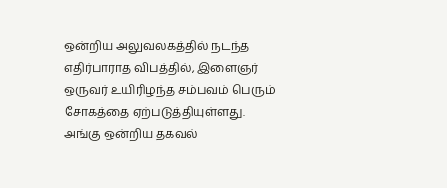ஒன்றிய அலுவலகத்தில் நடந்த எதிர்பாராத விபத்தில், இளைஞர் ஒருவர் உயிரிழந்த சம்பவம் பெரும் சோகத்தை ஏற்படுத்தியுள்ளது. அங்கு ஒன்றிய தகவல்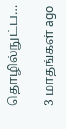தொழில்நுட்ப…

3 மாதங்கள் ago